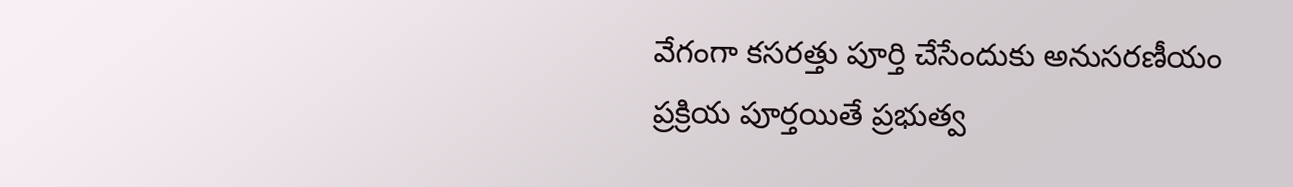వేగంగా కసరత్తు పూర్తి చేసేందుకు అనుసరణీయం
ప్రక్రియ పూర్తయితే ప్రభుత్వ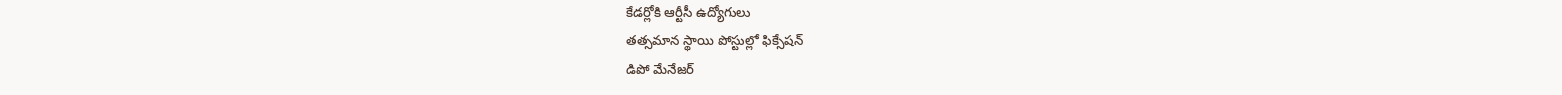కేడర్లోకి ఆర్టీసీ ఉద్యోగులు
తత్సమాన స్థాయి పోస్టుల్లో ఫిక్సేషన్
డిపో మేనేజర్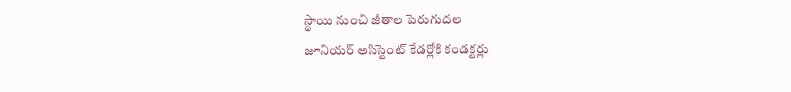స్థాయి నుంచి జీతాల పెరుగుదల
జూనియర్ అసిస్టెంట్ కేడర్లోకి కండక్టర్లు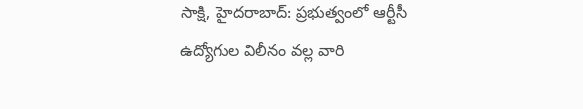సాక్షి, హైదరాబాద్: ప్రభుత్వంలో ఆర్టీసీ ఉద్యోగుల విలీనం వల్ల వారి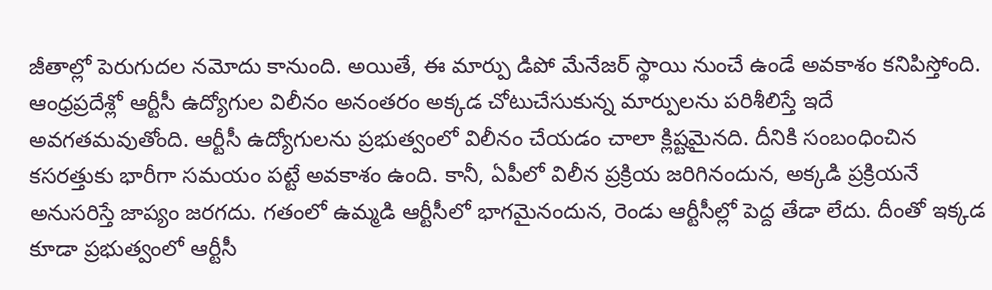జీతాల్లో పెరుగుదల నమోదు కానుంది. అయితే, ఈ మార్పు డిపో మేనేజర్ స్థాయి నుంచే ఉండే అవకాశం కనిపిస్తోంది. ఆంధ్రప్రదేశ్లో ఆర్టీసీ ఉద్యోగుల విలీనం అనంతరం అక్కడ చోటుచేసుకున్న మార్పులను పరిశీలిస్తే ఇదే అవగతమవుతోంది. ఆర్టీసీ ఉద్యోగులను ప్రభుత్వంలో విలీనం చేయడం చాలా క్లిష్టమైనది. దీనికి సంబంధించిన కసరత్తుకు భారీగా సమయం పట్టే అవకాశం ఉంది. కానీ, ఏపీలో విలీన ప్రక్రియ జరిగినందున, అక్కడి ప్రక్రియనే అనుసరిస్తే జాప్యం జరగదు. గతంలో ఉమ్మడి ఆర్టీసీలో భాగమైనందున, రెండు ఆర్టీసీల్లో పెద్ద తేడా లేదు. దీంతో ఇక్కడ కూడా ప్రభుత్వంలో ఆర్టీసీ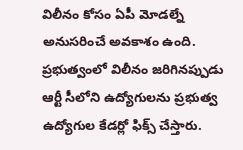విలీనం కోసం ఏపీ మోడల్నే అనుసరించే అవకాశం ఉంది. ప్రభుత్వంలో విలీనం జరిగినప్పుడు ఆర్టీ సీలోని ఉద్యోగులను ప్రభుత్వ ఉద్యోగుల కేడర్లో ఫిక్స్ చేస్తారు.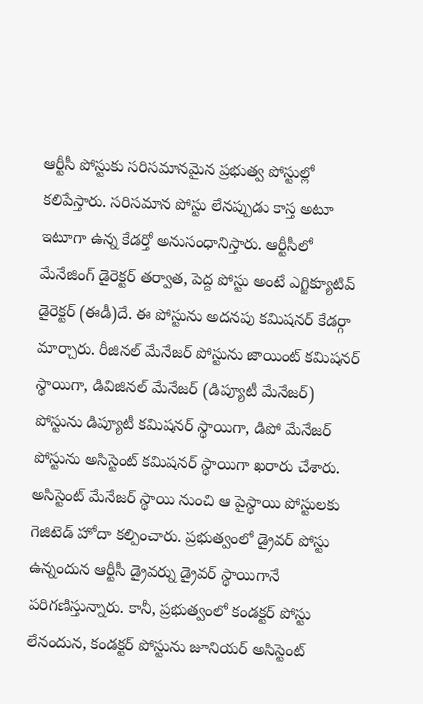ఆర్టీసీ పోస్టుకు సరిసమానమైన ప్రభుత్వ పోస్టుల్లో కలిపేస్తారు. సరిసమాన పోస్టు లేనప్పుడు కాస్త అటూ ఇటూగా ఉన్న కేడర్తో అనుసంధానిస్తారు. ఆర్టీసీలో మేనేజింగ్ డైరెక్టర్ తర్వాత, పెద్ద పోస్టు అంటే ఎగ్జిక్యూటివ్ డైరెక్టర్ (ఈడీ)దే. ఈ పోస్టును అదనపు కమిషనర్ కేడర్గా మార్చారు. రీజినల్ మేనేజర్ పోస్టును జాయింట్ కమిషనర్ స్థాయిగా, డివిజినల్ మేనేజర్ (డిప్యూటీ మేనేజర్) పోస్టును డిప్యూటీ కమిషనర్ స్థాయిగా, డిపో మేనేజర్ పోస్టును అసిస్టెంట్ కమిషనర్ స్థాయిగా ఖరారు చేశారు. అసిస్టెంట్ మేనేజర్ స్థాయి నుంచి ఆ పైస్థాయి పోస్టులకు గెజిటెడ్ హోదా కల్పించారు. ప్రభుత్వంలో డ్రైవర్ పోస్టు ఉన్నందున ఆర్టీసీ డ్రైవర్ను డ్రైవర్ స్థాయిగానే పరిగణిస్తున్నారు. కానీ, ప్రభుత్వంలో కండక్టర్ పోస్టు లేనందున, కండక్టర్ పోస్టును జూనియర్ అసిస్టెంట్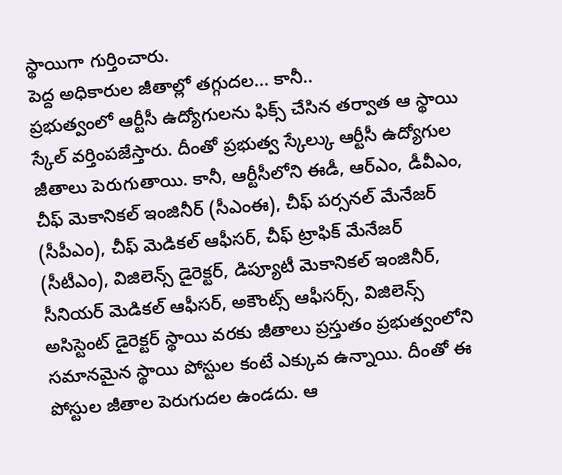స్థాయిగా గుర్తించారు.
పెద్ద అధికారుల జీతాల్లో తగ్గుదల... కానీ..
ప్రభుత్వంలో ఆర్టీసీ ఉద్యోగులను ఫిక్స్ చేసిన తర్వాత ఆ స్థాయి స్కేల్ వర్తింపజేస్తారు. దీంతో ప్రభుత్వ స్కేల్కు ఆర్టీసీ ఉద్యోగుల జీతాలు పెరుగుతాయి. కానీ, ఆర్టీసీలోని ఈడీ, ఆర్ఎం, డీవీఎం, చీఫ్ మెకానికల్ ఇంజినీర్ (సీఎంఈ), చీఫ్ పర్సనల్ మేనేజర్ (సీపీఎం), చీఫ్ మెడికల్ ఆఫీసర్, చీఫ్ ట్రాఫిక్ మేనేజర్ (సీటీఎం), విజిలెన్స్ డైరెక్టర్, డిప్యూటీ మెకానికల్ ఇంజినీర్, సీనియర్ మెడికల్ ఆఫీసర్, అకౌంట్స్ ఆఫీసర్స్, విజిలెన్స్ అసిస్టెంట్ డైరెక్టర్ స్థాయి వరకు జీతాలు ప్రస్తుతం ప్రభుత్వంలోని సమానమైన స్థాయి పోస్టుల కంటే ఎక్కువ ఉన్నాయి. దీంతో ఈ పోస్టుల జీతాల పెరుగుదల ఉండదు. ఆ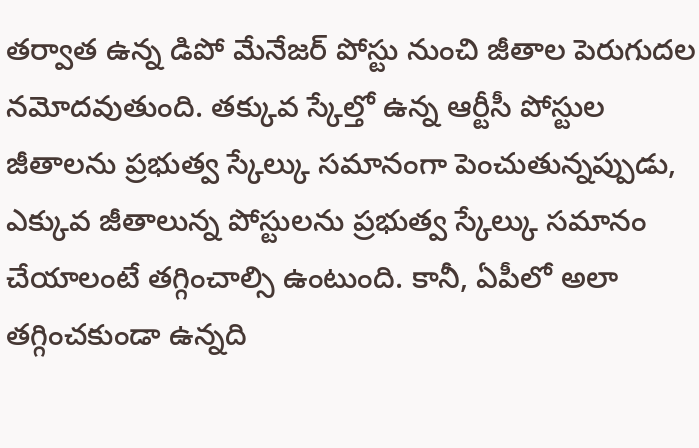తర్వాత ఉన్న డిపో మేనేజర్ పోస్టు నుంచి జీతాల పెరుగుదల నమోదవుతుంది. తక్కువ స్కేల్తో ఉన్న ఆర్టీసీ పోస్టుల జీతాలను ప్రభుత్వ స్కేల్కు సమానంగా పెంచుతున్నప్పుడు, ఎక్కువ జీతాలున్న పోస్టులను ప్రభుత్వ స్కేల్కు సమానం చేయాలంటే తగ్గించాల్సి ఉంటుంది. కానీ, ఏపీలో అలా తగ్గించకుండా ఉన్నది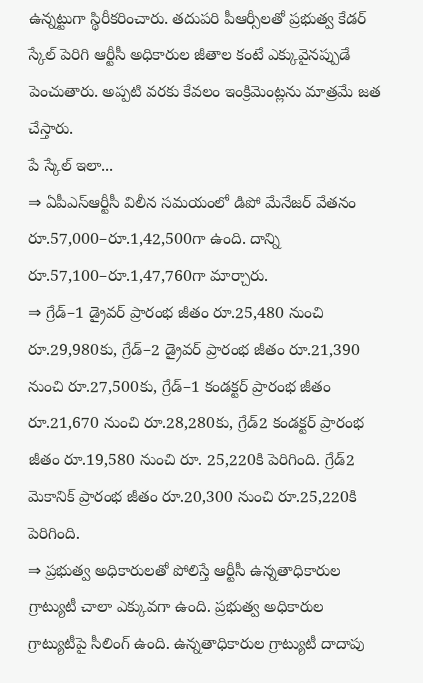ఉన్నట్టుగా స్థిరీకరించారు. తదుపరి పీఆర్సీలతో ప్రభుత్వ కేడర్ స్కేల్ పెరిగి ఆర్టీసీ అధికారుల జీతాల కంటే ఎక్కువైనప్పుడే పెంచుతారు. అప్పటి వరకు కేవలం ఇంక్రిమెంట్లను మాత్రమే జత చేస్తారు.
పే స్కేల్ ఇలా...
⇒ ఏపీఎస్ఆర్టీసీ విలీన సమయంలో డిపో మేనేజర్ వేతనం రూ.57,000–రూ.1,42,500గా ఉంది. దాన్ని రూ.57,100–రూ.1,47,760గా మార్చారు.
⇒ గ్రేడ్–1 డ్రైవర్ ప్రారంభ జీతం రూ.25,480 నుంచి రూ.29,980కు, గ్రేడ్–2 డ్రైవర్ ప్రారంభ జీతం రూ.21,390 నుంచి రూ.27,500కు, గ్రేడ్–1 కండక్టర్ ప్రారంభ జీతం రూ.21,670 నుంచి రూ.28,280కు, గ్రేడ్2 కండక్టర్ ప్రారంభ జీతం రూ.19,580 నుంచి రూ. 25,220కి పెరిగింది. గ్రేడ్2 మెకానిక్ ప్రారంభ జీతం రూ.20,300 నుంచి రూ.25,220కి పెరిగింది.
⇒ ప్రభుత్వ అధికారులతో పోలిస్తే ఆర్టీసీ ఉన్నతాధికారుల గ్రాట్యుటీ చాలా ఎక్కువగా ఉంది. ప్రభుత్వ అధికారుల గ్రాట్యుటీపై సీలింగ్ ఉంది. ఉన్నతాధికారుల గ్రాట్యుటీ దాదాపు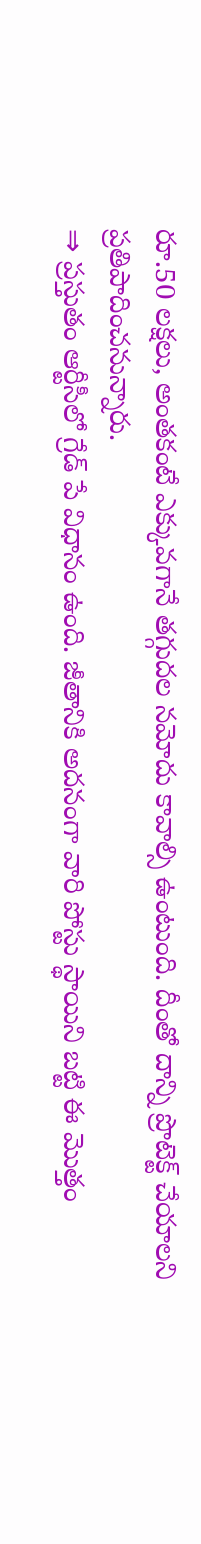రూ.50 లక్షలు, అంతకంటే ఎక్కువగానే తగ్గుదల నమోదు కావాల్సి ఉంటుంది. దీంతో దాన్ని ప్రొటెక్ట్ చేయాలని ప్రతిపాదించనున్నారు.
⇒ ప్రస్తుతం ఆర్టీసీలో గ్రేడ్ పే విధానం ఉంది. జీతానికి అదనంగా వారి పోస్టు స్థాయిని బట్టి ఈ మొత్తం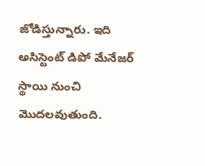జోడిస్తున్నారు. ఇది అసిస్టెంట్ డిపో మేనేజర్ స్థాయి నుంచి మొదలవుతుంది.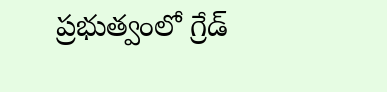ప్రభుత్వంలో గ్రేడ్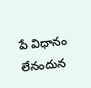పే విధానం లేనందున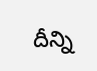దీన్ని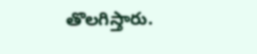తొలగిస్తారు.